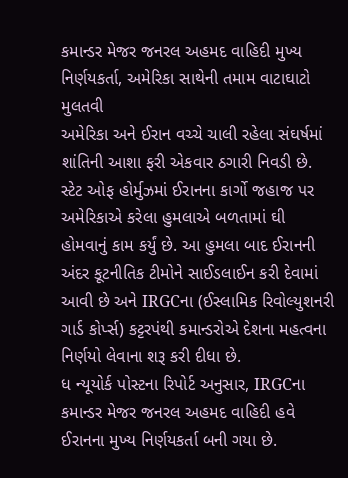કમાન્ડર મેજર જનરલ અહમદ વાહિદી મુખ્ય નિર્ણયકર્તા, અમેરિકા સાથેની તમામ વાટાઘાટો મુલતવી
અમેરિકા અને ઈરાન વચ્ચે ચાલી રહેલા સંઘર્ષમાં શાંતિની આશા ફરી એકવાર ઠગારી નિવડી છે. સ્ટેટ ઓફ હોર્મુઝમાં ઈરાનના કાર્ગો જહાજ પર અમેરિકાએ કરેલા હુમલાએ બળતામાં ઘી હોમવાનું કામ કર્યું છે. આ હુમલા બાદ ઈરાનની અંદર કૂટનીતિક ટીમોને સાઈડલાઈન કરી દેવામાં આવી છે અને IRGCના (ઈસ્લામિક રિવોલ્યુશનરી ગાર્ડ કોર્પ્સ) કટ્ટરપંથી કમાન્ડરોએ દેશના મહત્વના નિર્ણયો લેવાના શરૂ કરી દીધા છે.
ધ ન્યૂયોર્ક પોસ્ટના રિપોર્ટ અનુસાર, IRGCના કમાન્ડર મેજર જનરલ અહમદ વાહિદી હવે ઈરાનના મુખ્ય નિર્ણયકર્તા બની ગયા છે.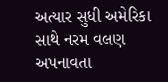અત્યાર સુધી અમેરિકા સાથે નરમ વલણ અપનાવતા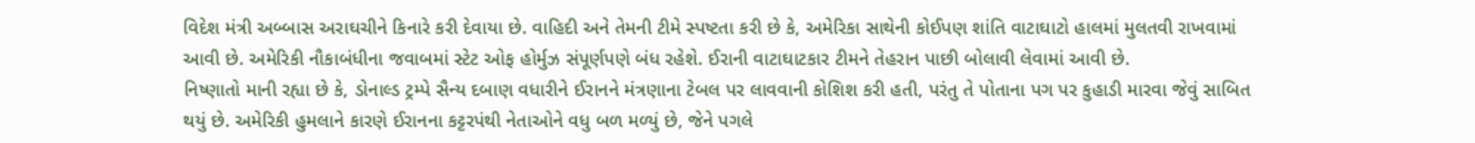વિદેશ મંત્રી અબ્બાસ અરાઘચીને કિનારે કરી દેવાયા છે. વાહિદી અને તેમની ટીમે સ્પષ્ટતા કરી છે કે, અમેરિકા સાથેની કોઈપણ શાંતિ વાટાઘાટો હાલમાં મુલતવી રાખવામાં આવી છે. અમેરિકી નૌકાબંધીના જવાબમાં સ્ટેટ ઓફ હોર્મુઝ સંપૂર્ણપણે બંધ રહેશે. ઈરાની વાટાઘાટકાર ટીમને તેહરાન પાછી બોલાવી લેવામાં આવી છે.
નિષ્ણાતો માની રહ્યા છે કે, ડોનાલ્ડ ટ્રમ્પે સૈન્ય દબાણ વધારીને ઈરાનને મંત્રણાના ટેબલ પર લાવવાની કોશિશ કરી હતી, પરંતુ તે પોતાના પગ પર કુહાડી મારવા જેવું સાબિત થયું છે. અમેરિકી હુમલાને કારણે ઈરાનના કટ્ટરપંથી નેતાઓને વધુ બળ મળ્યું છે, જેને પગલે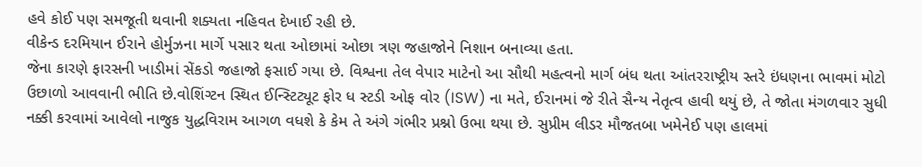હવે કોઈ પણ સમજૂતી થવાની શક્યતા નહિવત દેખાઈ રહી છે.
વીકેન્ડ દરમિયાન ઈરાને હોર્મુઝના માર્ગે પસાર થતા ઓછામાં ઓછા ત્રણ જહાજોને નિશાન બનાવ્યા હતા.
જેના કારણે ફારસની ખાડીમાં સેંકડો જહાજો ફસાઈ ગયા છે. વિશ્વના તેલ વેપાર માટેનો આ સૌથી મહત્વનો માર્ગ બંધ થતા આંતરરાષ્ટ્રીય સ્તરે ઇંધણના ભાવમાં મોટો ઉછાળો આવવાની ભીતિ છે.વોશિંગ્ટન સ્થિત ઈન્સ્ટિટ્યૂટ ફોર ધ સ્ટડી ઓફ વોર (ISW) ના મતે, ઈરાનમાં જે રીતે સૈન્ય નેતૃત્વ હાવી થયું છે, તે જોતા મંગળવાર સુધી નક્કી કરવામાં આવેલો નાજુક યુદ્ધવિરામ આગળ વધશે કે કેમ તે અંગે ગંભીર પ્રશ્નો ઉભા થયા છે. સુપ્રીમ લીડર મૌજતબા ખમેનેઈ પણ હાલમાં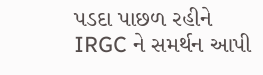પડદા પાછળ રહીને IRGC ને સમર્થન આપી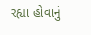રહ્યા હોવાનું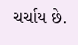ચર્ચાય છે.